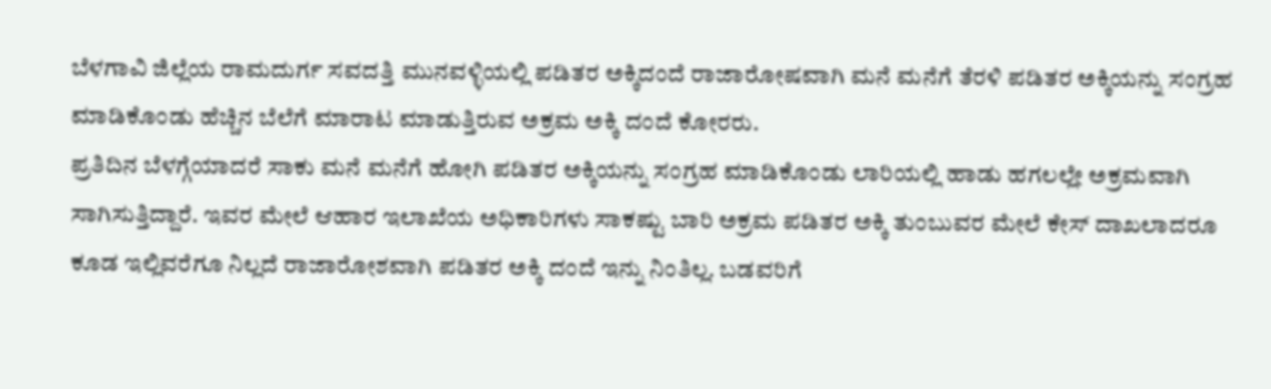ಬೆಳಗಾವಿ ಜಿಲ್ಲೆಯ ರಾಮದುರ್ಗ ಸವದತ್ತಿ ಮುನವಳ್ಳಿಯಲ್ಲಿ ಪಡಿತರ ಅಕ್ಕಿದಂದೆ ರಾಜಾರೋಷವಾಗಿ ಮನೆ ಮನೆಗೆ ತೆರಳಿ ಪಡಿತರ ಅಕ್ಕಿಯನ್ನು ಸಂಗ್ರಹ ಮಾಡಿಕೊಂಡು ಹೆಚ್ಚಿನ ಬೆಲೆಗೆ ಮಾರಾಟ ಮಾಡುತ್ತಿರುವ ಅಕ್ರಮ ಅಕ್ಕಿ ದಂದೆ ಕೋರರು.
ಪ್ರತಿದಿನ ಬೆಳಗ್ಗೆಯಾದರೆ ಸಾಕು ಮನೆ ಮನೆಗೆ ಹೋಗಿ ಪಡಿತರ ಅಕ್ಕಿಯನ್ನು ಸಂಗ್ರಹ ಮಾಡಿಕೊಂಡು ಲಾರಿಯಲ್ಲಿ ಹಾಡು ಹಗಲಲ್ಲೇ ಅಕ್ರಮವಾಗಿ ಸಾಗಿಸುತ್ತಿದ್ದಾರೆ. ಇವರ ಮೇಲೆ ಆಹಾರ ಇಲಾಖೆಯ ಅಧಿಕಾರಿಗಳು ಸಾಕಷ್ಟು ಬಾರಿ ಅಕ್ರಮ ಪಡಿತರ ಅಕ್ಕಿ ತುಂಬುವರ ಮೇಲೆ ಕೇಸ್ ದಾಖಲಾದರೂ ಕೂಡ ಇಲ್ಲಿವರೆಗೂ ನಿಲ್ಲದೆ ರಾಜಾರೋಶವಾಗಿ ಪಡಿತರ ಅಕ್ಕಿ ದಂದೆ ಇನ್ನು ನಿಂತಿಲ್ಲ. ಬಡವರಿಗೆ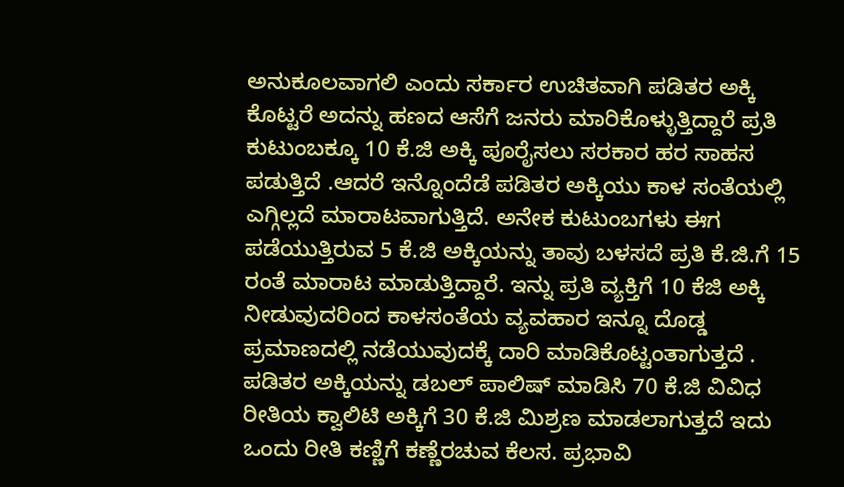ಅನುಕೂಲವಾಗಲಿ ಎಂದು ಸರ್ಕಾರ ಉಚಿತವಾಗಿ ಪಡಿತರ ಅಕ್ಕಿ ಕೊಟ್ಟರೆ ಅದನ್ನು ಹಣದ ಆಸೆಗೆ ಜನರು ಮಾರಿಕೊಳ್ಳುತ್ತಿದ್ದಾರೆ ಪ್ರತಿ ಕುಟುಂಬಕ್ಕೂ 10 ಕೆ.ಜಿ ಅಕ್ಕಿ ಪೂರೈಸಲು ಸರಕಾರ ಹರ ಸಾಹಸ ಪಡುತ್ತಿದೆ .ಆದರೆ ಇನ್ನೊಂದೆಡೆ ಪಡಿತರ ಅಕ್ಕಿಯು ಕಾಳ ಸಂತೆಯಲ್ಲಿ ಎಗ್ಗಿಲ್ಲದೆ ಮಾರಾಟವಾಗುತ್ತಿದೆ. ಅನೇಕ ಕುಟುಂಬಗಳು ಈಗ ಪಡೆಯುತ್ತಿರುವ 5 ಕೆ.ಜಿ ಅಕ್ಕಿಯನ್ನು ತಾವು ಬಳಸದೆ ಪ್ರತಿ ಕೆ.ಜಿ.ಗೆ 15 ರಂತೆ ಮಾರಾಟ ಮಾಡುತ್ತಿದ್ದಾರೆ. ಇನ್ನು ಪ್ರತಿ ವ್ಯಕ್ತಿಗೆ 10 ಕೆಜಿ ಅಕ್ಕಿ ನೀಡುವುದರಿಂದ ಕಾಳಸಂತೆಯ ವ್ಯವಹಾರ ಇನ್ನೂ ದೊಡ್ಡ ಪ್ರಮಾಣದಲ್ಲಿ ನಡೆಯುವುದಕ್ಕೆ ದಾರಿ ಮಾಡಿಕೊಟ್ಟಂತಾಗುತ್ತದೆ . ಪಡಿತರ ಅಕ್ಕಿಯನ್ನು ಡಬಲ್ ಪಾಲಿಷ್ ಮಾಡಿಸಿ 70 ಕೆ.ಜಿ ವಿವಿಧ ರೀತಿಯ ಕ್ವಾಲಿಟಿ ಅಕ್ಕಿಗೆ 30 ಕೆ.ಜಿ ಮಿಶ್ರಣ ಮಾಡಲಾಗುತ್ತದೆ ಇದು ಒಂದು ರೀತಿ ಕಣ್ಣಿಗೆ ಕಣ್ಣೆರಚುವ ಕೆಲಸ. ಪ್ರಭಾವಿ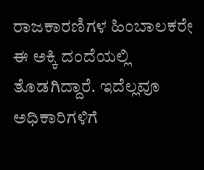ರಾಜಕಾರಣಿಗಳ ಹಿಂಬಾಲಕರೇ ಈ ಅಕ್ಕಿ ದಂದೆಯಲ್ಲಿ ತೊಡಗಿದ್ದಾರೆ. ಇದೆಲ್ಲವೂ ಅಧಿಕಾರಿಗಳಿಗೆ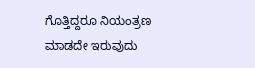ಗೊತ್ತಿದ್ದರೂ ನಿಯಂತ್ರಣ ಮಾಡದೇ ಇರುವುದು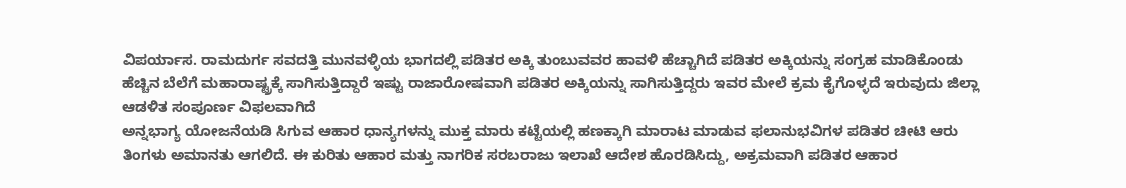ವಿಪರ್ಯಾಸ. ರಾಮದುರ್ಗ ಸವದತ್ತಿ ಮುನವಳ್ಳಿಯ ಭಾಗದಲ್ಲಿ ಪಡಿತರ ಅಕ್ಕಿ ತುಂಬುವವರ ಹಾವಳಿ ಹೆಚ್ಚಾಗಿದೆ ಪಡಿತರ ಅಕ್ಕಿಯನ್ನು ಸಂಗ್ರಹ ಮಾಡಿಕೊಂಡು ಹೆಚ್ಚಿನ ಬೆಲೆಗೆ ಮಹಾರಾಷ್ಟ್ರಕ್ಕೆ ಸಾಗಿಸುತ್ತಿದ್ದಾರೆ ಇಷ್ಟು ರಾಜಾರೋಷವಾಗಿ ಪಡಿತರ ಅಕ್ಕಿಯನ್ನು ಸಾಗಿಸುತ್ತಿದ್ದರು ಇವರ ಮೇಲೆ ಕ್ರಮ ಕೈಗೊಳ್ಳದೆ ಇರುವುದು ಜಿಲ್ಲಾ ಆಡಳಿತ ಸಂಪೂರ್ಣ ವಿಫಲವಾಗಿದೆ
ಅನ್ನಭಾಗ್ಯ ಯೋಜನೆಯಡಿ ಸಿಗುವ ಆಹಾರ ಧಾನ್ಯಗಳನ್ನು ಮುಕ್ತ ಮಾರು ಕಟ್ಟೆಯಲ್ಲಿ ಹಣಕ್ಕಾಗಿ ಮಾರಾಟ ಮಾಡುವ ಫಲಾನುಭವಿಗಳ ಪಡಿತರ ಚೀಟಿ ಆರು ತಿಂಗಳು ಅಮಾನತು ಆಗಲಿದೆ. ಈ ಕುರಿತು ಆಹಾರ ಮತ್ತು ನಾಗರಿಕ ಸರಬರಾಜು ಇಲಾಖೆ ಆದೇಶ ಹೊರಡಿಸಿದ್ದು, ಅಕ್ರಮವಾಗಿ ಪಡಿತರ ಆಹಾರ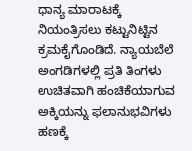ಧಾನ್ಯ ಮಾರಾಟಕ್ಕೆ ನಿಯಂತ್ರಿಸಲು ಕಟ್ಟುನಿಟ್ಟಿನ ಕ್ರಮಕೈಗೊಂಡಿದೆ. ನ್ಯಾಯಬೆಲೆ ಅಂಗಡಿಗಳಲ್ಲಿ ಪ್ರತಿ ತಿಂಗಳು ಉಚಿತವಾಗಿ ಹಂಚಿಕೆಯಾಗುವ ಅಕ್ಕಿಯನ್ನು ಫಲಾನುಭವಿಗಳು ಹಣಕ್ಕೆ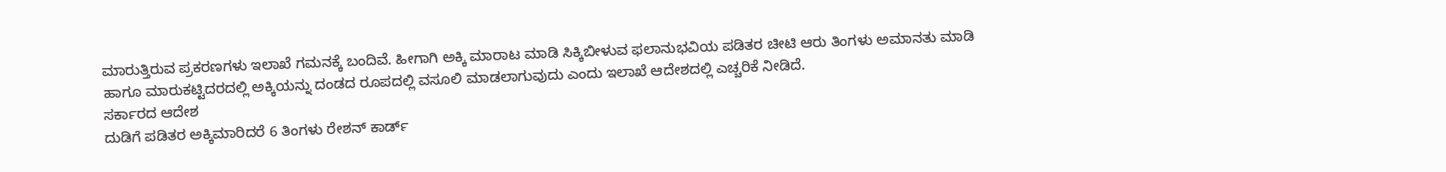ಮಾರುತ್ತಿರುವ ಪ್ರಕರಣಗಳು ಇಲಾಖೆ ಗಮನಕ್ಕೆ ಬಂದಿವೆ. ಹೀಗಾಗಿ ಅಕ್ಕಿ ಮಾರಾಟ ಮಾಡಿ ಸಿಕ್ಕಿಬೀಳುವ ಫಲಾನುಭವಿಯ ಪಡಿತರ ಚೀಟಿ ಆರು ತಿಂಗಳು ಅಮಾನತು ಮಾಡಿ ಹಾಗೂ ಮಾರುಕಟ್ಟಿದರದಲ್ಲಿ ಅಕ್ಕಿಯನ್ನು ದಂಡದ ರೂಪದಲ್ಲಿ ವಸೂಲಿ ಮಾಡಲಾಗುವುದು ಎಂದು ಇಲಾಖೆ ಆದೇಶದಲ್ಲಿ ಎಚ್ಚರಿಕೆ ನೀಡಿದೆ.
ಸರ್ಕಾರದ ಆದೇಶ
ದುಡಿಗೆ ಪಡಿತರ ಅಕ್ಕಿಮಾರಿದರೆ 6 ತಿಂಗಳು ರೇಶನ್ ಕಾರ್ಡ್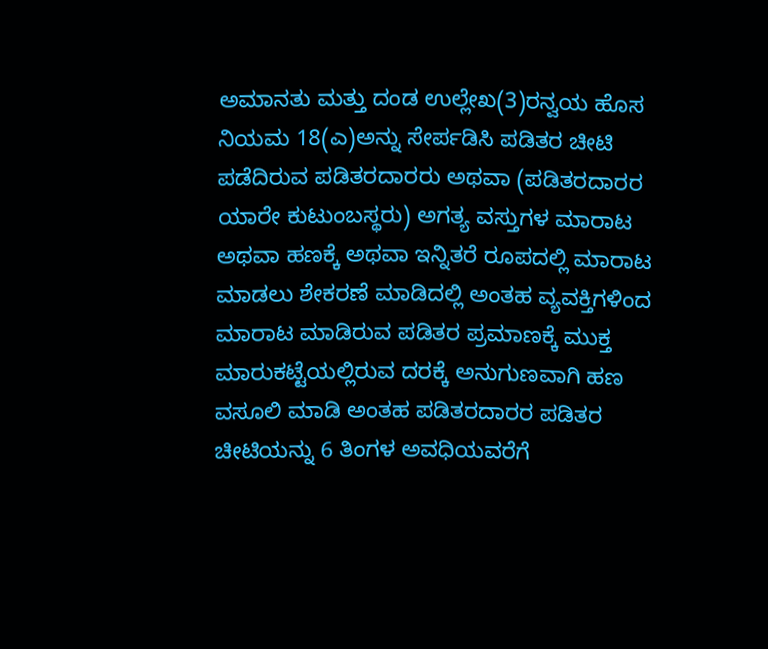ಅಮಾನತು ಮತ್ತು ದಂಡ ಉಲ್ಲೇಖ(3)ರನ್ವಯ ಹೊಸ ನಿಯಮ 18(ಎ)ಅನ್ನು ಸೇರ್ಪಡಿಸಿ ಪಡಿತರ ಚೀಟಿ ಪಡೆದಿರುವ ಪಡಿತರದಾರರು ಅಥವಾ (ಪಡಿತರದಾರರ ಯಾರೇ ಕುಟುಂಬಸ್ಥರು) ಅಗತ್ಯ ವಸ್ತುಗಳ ಮಾರಾಟ ಅಥವಾ ಹಣಕ್ಕೆ ಅಥವಾ ಇನ್ನಿತರೆ ರೂಪದಲ್ಲಿ ಮಾರಾಟ ಮಾಡಲು ಶೇಕರಣೆ ಮಾಡಿದಲ್ಲಿ ಅಂತಹ ವ್ಯವಕ್ತಿಗಳಿಂದ ಮಾರಾಟ ಮಾಡಿರುವ ಪಡಿತರ ಪ್ರಮಾಣಕ್ಕೆ ಮುಕ್ತ ಮಾರುಕಟ್ಟೆಯಲ್ಲಿರುವ ದರಕ್ಕೆ ಅನುಗುಣವಾಗಿ ಹಣ ವಸೂಲಿ ಮಾಡಿ ಅಂತಹ ಪಡಿತರದಾರರ ಪಡಿತರ ಚೀಟಿಯನ್ನು 6 ತಿಂಗಳ ಅವಧಿಯವರೆಗೆ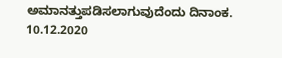ಅಮಾನತ್ತುಪಡಿಸಲಾಗುವುದೆಂದು ದಿನಾಂಕ. 10.12.2020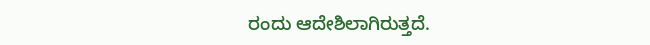ರಂದು ಆದೇಶಿಲಾಗಿರುತ್ತದೆ.